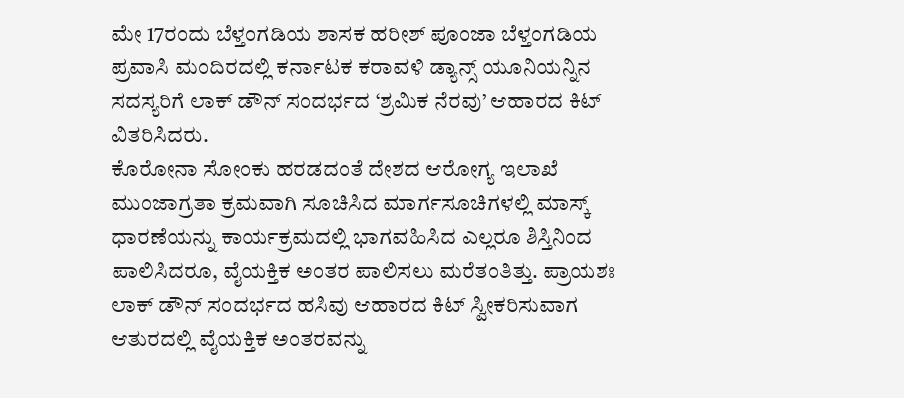ಮೇ 17ರಂದು ಬೆಳ್ತಂಗಡಿಯ ಶಾಸಕ ಹರೀಶ್ ಪೂಂಜಾ ಬೆಳ್ತಂಗಡಿಯ ಪ್ರವಾಸಿ ಮಂದಿರದಲ್ಲಿ ಕರ್ನಾಟಕ ಕರಾವಳಿ ಡ್ಯಾನ್ಸ್ ಯೂನಿಯನ್ನಿನ ಸದಸ್ಯರಿಗೆ ಲಾಕ್ ಡೌನ್ ಸಂದರ್ಭದ ‘ಶ್ರಮಿಕ ನೆರವು’ ಆಹಾರದ ಕಿಟ್ ವಿತರಿಸಿದರು.
ಕೊರೋನಾ ಸೋಂಕು ಹರಡದಂತೆ ದೇಶದ ಆರೋಗ್ಯ ಇಲಾಖೆ ಮುಂಜಾಗ್ರತಾ ಕ್ರಮವಾಗಿ ಸೂಚಿಸಿದ ಮಾರ್ಗಸೂಚಿಗಳಲ್ಲಿ ಮಾಸ್ಕ್ ಧಾರಣೆಯನ್ನು ಕಾರ್ಯಕ್ರಮದಲ್ಲಿ ಭಾಗವಹಿಸಿದ ಎಲ್ಲರೂ ಶಿಸ್ತಿನಿಂದ ಪಾಲಿಸಿದರೂ, ವೈಯಕ್ತಿಕ ಅಂತರ ಪಾಲಿಸಲು ಮರೆತಂತಿತ್ತು. ಪ್ರಾಯಶಃ ಲಾಕ್ ಡೌನ್ ಸಂದರ್ಭದ ಹಸಿವು ಆಹಾರದ ಕಿಟ್ ಸ್ವೀಕರಿಸುವಾಗ ಆತುರದಲ್ಲಿ ವೈಯಕ್ತಿಕ ಅಂತರವನ್ನು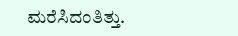ಮರೆಸಿದಂತಿತ್ತು.